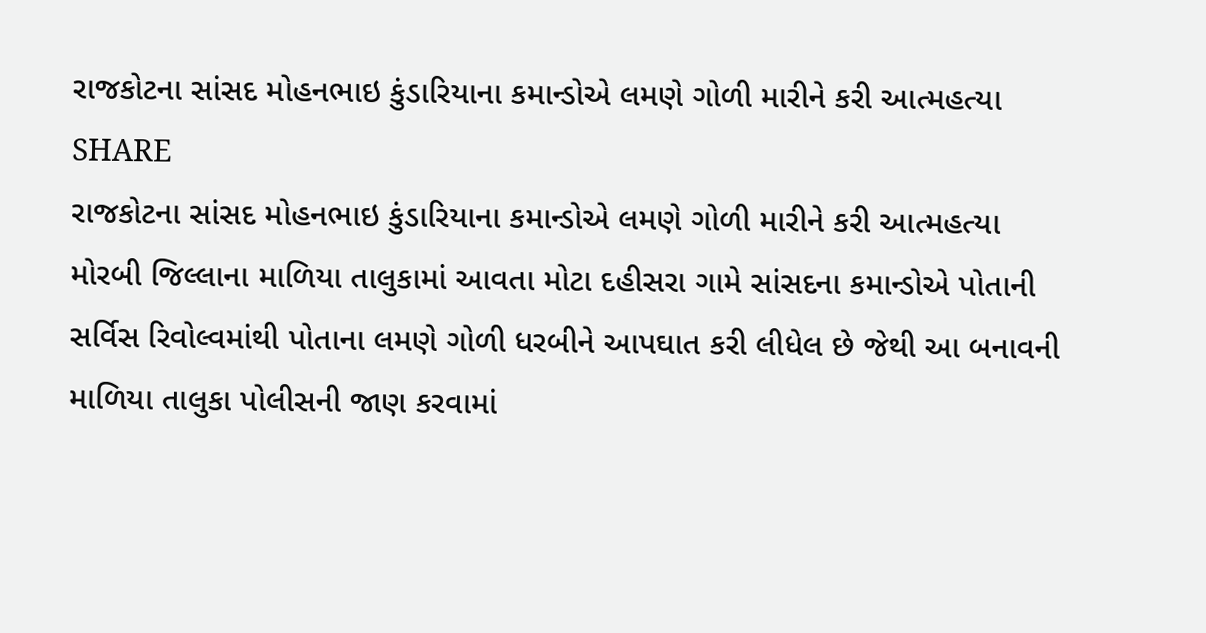રાજકોટના સાંસદ મોહનભાઇ કુંડારિયાના કમાન્ડોએ લમણે ગોળી મારીને કરી આત્મહત્યા
SHARE
રાજકોટના સાંસદ મોહનભાઇ કુંડારિયાના કમાન્ડોએ લમણે ગોળી મારીને કરી આત્મહત્યા
મોરબી જિલ્લાના માળિયા તાલુકામાં આવતા મોટા દહીસરા ગામે સાંસદના કમાન્ડોએ પોતાની સર્વિસ રિવોલ્વમાંથી પોતાના લમણે ગોળી ધરબીને આપઘાત કરી લીધેલ છે જેથી આ બનાવની માળિયા તાલુકા પોલીસની જાણ કરવામાં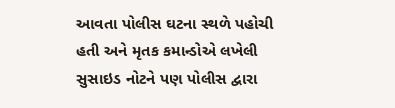આવતા પોલીસ ઘટના સ્થળે પહોચી હતી અને મૃતક કમાન્ડોએ લખેલી સુસાઇડ નોટને પણ પોલીસ દ્વારા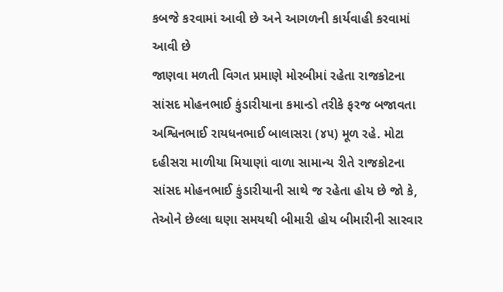કબજે કરવામાં આવી છે અને આગળની કાર્યવાહી કરવામાં આવી છે
જાણવા મળતી વિગત પ્રમાણે મોરબીમાં રહેતા રાજકોટના સાંસદ મોહનભાઈ કુંડારીયાના કમાન્ડો તરીકે ફરજ બજાવતા અશ્વિનભાઈ રાયધનભાઈ બાલાસરા (૪૫) મૂળ રહે. મોટા દહીસરા માળીયા મિયાણાં વાળા સામાન્ય રીતે રાજકોટના સાંસદ મોહનભાઈ કુંડારીયાની સાથે જ રહેતા હોય છે જો કે, તેઓને છેલ્લા ઘણા સમયથી બીમારી હોય બીમારીની સારવાર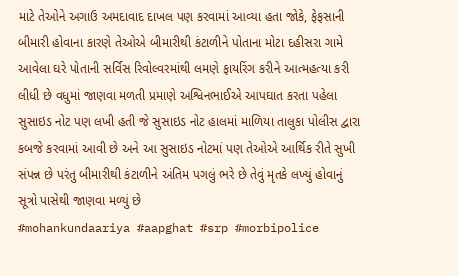માટે તેઓને અગાઉ અમદાવાદ દાખલ પણ કરવામાં આવ્યા હતા જોકે, ફેફસાની બીમારી હોવાના કારણે તેઓએ બીમારીથી કંટાળીને પોતાના મોટા દહીસરા ગામે આવેલા ઘરે પોતાની સર્વિસ રિવોલ્વરમાંથી લમણે ફાયરિંગ કરીને આત્મહત્યા કરી લીધી છે વધુમાં જાણવા મળતી પ્રમાણે અશ્વિનભાઈએ આપઘાત કરતા પહેલા સુસાઇડ નોટ પણ લખી હતી જે સુસાઇડ નોટ હાલમાં માળિયા તાલુકા પોલીસ દ્વારા કબજે કરવામાં આવી છે અને આ સુસાઇડ નોટમાં પણ તેઓએ આર્થિક રીતે સુખી સંપન્ન છે પરંતુ બીમારીથી કંટાળીને અંતિમ પગલું ભરે છે તેવું મૃતકે લખ્યું હોવાનું સૂત્રો પાસેથી જાણવા મળ્યું છે
#mohankundaariya #aapghat #srp #morbipolice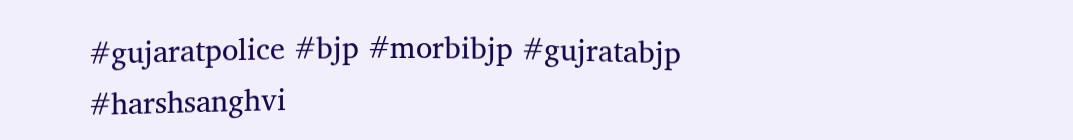#gujaratpolice #bjp #morbibjp #gujratabjp #harshsanghvi